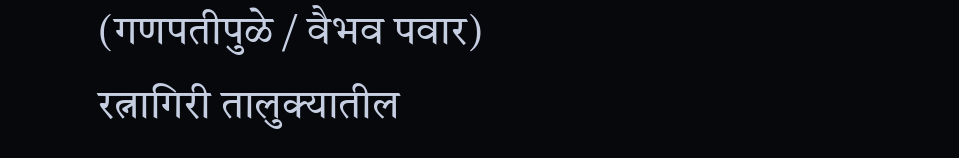(गणपतीपुळे / वैभव पवार)
रत्नागिरी तालुक्यातील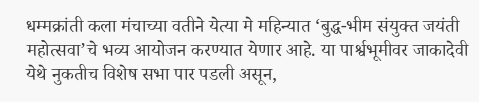धम्मक्रांती कला मंचाच्या वतीने येत्या मे महिन्यात ‘बुद्ध-भीम संयुक्त जयंती महोत्सवा’चे भव्य आयोजन करण्यात येणार आहे. या पार्श्वभूमीवर जाकादेवी येथे नुकतीच विशेष सभा पार पडली असून,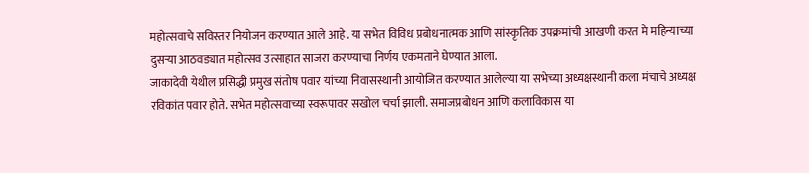महोत्सवाचे सविस्तर नियोजन करण्यात आले आहे. या सभेत विविध प्रबोधनात्मक आणि सांस्कृतिक उपक्रमांची आखणी करत मे महिन्याच्या दुसऱ्या आठवड्यात महोत्सव उत्साहात साजरा करण्याचा निर्णय एकमताने घेण्यात आला.
जाकादेवी येथील प्रसिद्धी प्रमुख संतोष पवार यांच्या निवासस्थानी आयोजित करण्यात आलेल्या या सभेच्या अध्यक्षस्थानी कला मंचाचे अध्यक्ष रविकांत पवार होते. सभेत महोत्सवाच्या स्वरूपावर सखोल चर्चा झाली. समाजप्रबोधन आणि कलाविकास या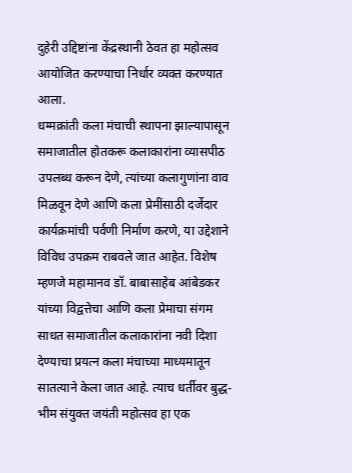दुहेरी उद्दिष्टांना केंद्रस्थानी ठेवत हा महोत्सव आयोजित करण्याचा निर्धार व्यक्त करण्यात आला.
धम्मक्रांती कला मंचाची स्थापना झाल्यापासून समाजातील होतकरू कलाकारांना व्यासपीठ उपलब्ध करून देणे, त्यांच्या कलागुणांना वाव मिळवून देणे आणि कला प्रेमींसाठी दर्जेदार कार्यक्रमांची पर्वणी निर्माण करणे, या उद्देशाने विविध उपक्रम राबवले जात आहेत. विशेष म्हणजे महामानव डॉ. बाबासाहेब आंबेडकर यांच्या विद्वत्तेचा आणि कला प्रेमाचा संगम साधत समाजातील कलाकारांना नवी दिशा देण्याचा प्रयत्न कला मंचाच्या माध्यमातून सातत्याने केला जात आहे. त्याच धर्तीवर बुद्ध-भीम संयुक्त जयंती महोत्सव हा एक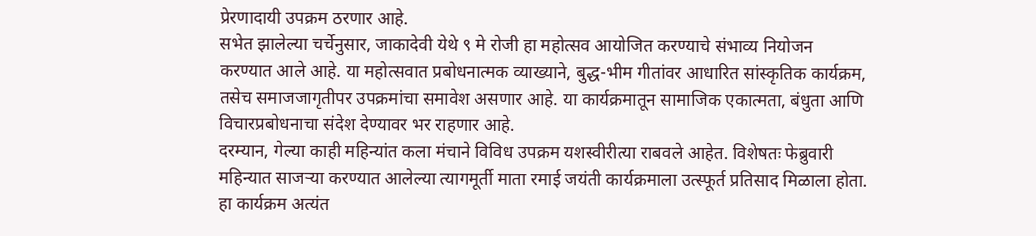प्रेरणादायी उपक्रम ठरणार आहे.
सभेत झालेल्या चर्चेनुसार, जाकादेवी येथे ९ मे रोजी हा महोत्सव आयोजित करण्याचे संभाव्य नियोजन करण्यात आले आहे. या महोत्सवात प्रबोधनात्मक व्याख्याने, बुद्ध-भीम गीतांवर आधारित सांस्कृतिक कार्यक्रम, तसेच समाजजागृतीपर उपक्रमांचा समावेश असणार आहे. या कार्यक्रमातून सामाजिक एकात्मता, बंधुता आणि विचारप्रबोधनाचा संदेश देण्यावर भर राहणार आहे.
दरम्यान, गेल्या काही महिन्यांत कला मंचाने विविध उपक्रम यशस्वीरीत्या राबवले आहेत. विशेषतः फेब्रुवारी महिन्यात साजऱ्या करण्यात आलेल्या त्यागमूर्ती माता रमाई जयंती कार्यक्रमाला उत्स्फूर्त प्रतिसाद मिळाला होता. हा कार्यक्रम अत्यंत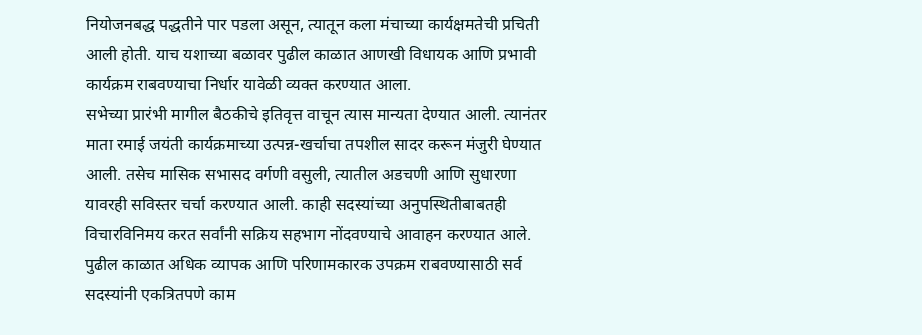नियोजनबद्ध पद्धतीने पार पडला असून, त्यातून कला मंचाच्या कार्यक्षमतेची प्रचिती आली होती. याच यशाच्या बळावर पुढील काळात आणखी विधायक आणि प्रभावी कार्यक्रम राबवण्याचा निर्धार यावेळी व्यक्त करण्यात आला.
सभेच्या प्रारंभी मागील बैठकीचे इतिवृत्त वाचून त्यास मान्यता देण्यात आली. त्यानंतर माता रमाई जयंती कार्यक्रमाच्या उत्पन्न-खर्चाचा तपशील सादर करून मंजुरी घेण्यात आली. तसेच मासिक सभासद वर्गणी वसुली, त्यातील अडचणी आणि सुधारणा यावरही सविस्तर चर्चा करण्यात आली. काही सदस्यांच्या अनुपस्थितीबाबतही विचारविनिमय करत सर्वांनी सक्रिय सहभाग नोंदवण्याचे आवाहन करण्यात आले.
पुढील काळात अधिक व्यापक आणि परिणामकारक उपक्रम राबवण्यासाठी सर्व सदस्यांनी एकत्रितपणे काम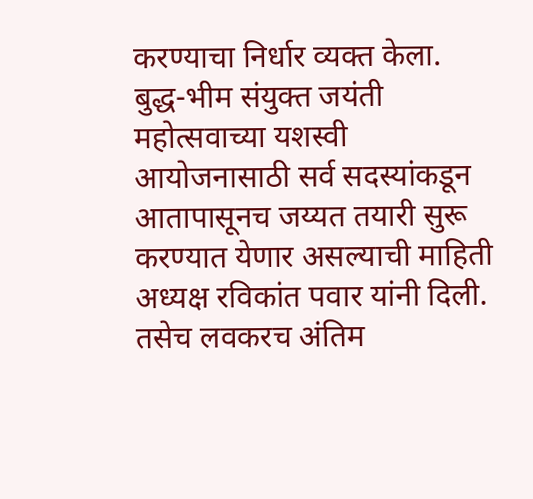करण्याचा निर्धार व्यक्त केला. बुद्ध-भीम संयुक्त जयंती महोत्सवाच्या यशस्वी आयोजनासाठी सर्व सदस्यांकडून आतापासूनच जय्यत तयारी सुरू करण्यात येणार असल्याची माहिती अध्यक्ष रविकांत पवार यांनी दिली. तसेच लवकरच अंतिम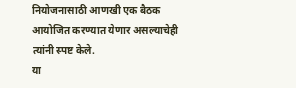नियोजनासाठी आणखी एक बैठक आयोजित करण्यात येणार असल्याचेही त्यांनी स्पष्ट केले.
या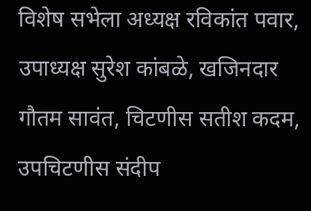विशेष सभेला अध्यक्ष रविकांत पवार, उपाध्यक्ष सुरेश कांबळे, खजिनदार गौतम सावंत, चिटणीस सतीश कदम, उपचिटणीस संदीप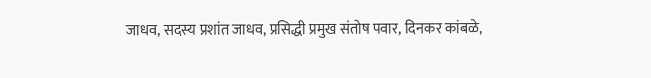जाधव, सदस्य प्रशांत जाधव, प्रसिद्धी प्रमुख संतोष पवार, दिनकर कांबळे,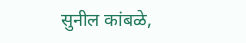सुनील कांबळे,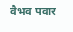वैभव पवार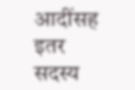आदींसह इतर सदस्य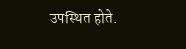उपस्थित होते.